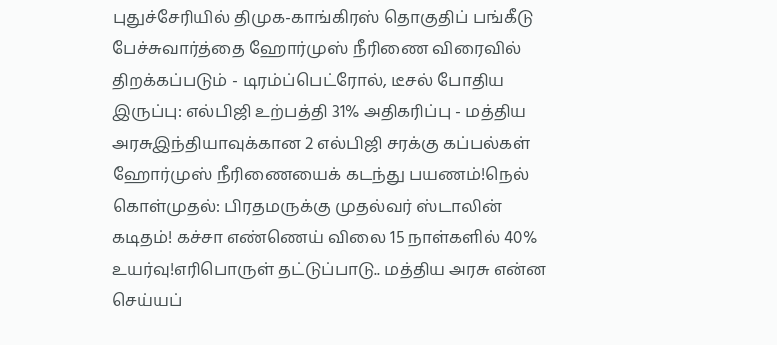புதுச்சேரியில் திமுக-காங்கிரஸ் தொகுதிப் பங்கீடு பேச்சுவார்த்தை ஹோர்முஸ் நீரிணை விரைவில் திறக்கப்படும் - டிரம்ப்பெட்ரோல், டீசல் போதிய இருப்பு: எல்பிஜி உற்பத்தி 31% அதிகரிப்பு - மத்திய அரசுஇந்தியாவுக்கான 2 எல்பிஜி சரக்கு கப்பல்கள் ஹோர்முஸ் நீரிணையைக் கடந்து பயணம்!நெல் கொள்முதல்: பிரதமருக்கு முதல்வர் ஸ்டாலின் கடிதம்! கச்சா எண்ணெய் விலை 15 நாள்களில் 40% உயர்வு!எரிபொருள் தட்டுப்பாடு.. மத்திய அரசு என்ன செய்யப்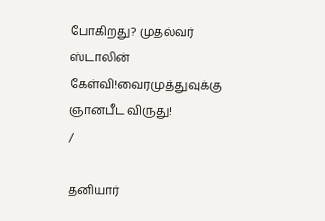போகிறது? முதல்வர் ஸ்டாலின் கேள்வி!வைரமுத்துவுக்கு ஞானபீட விருது!
/

தனியார்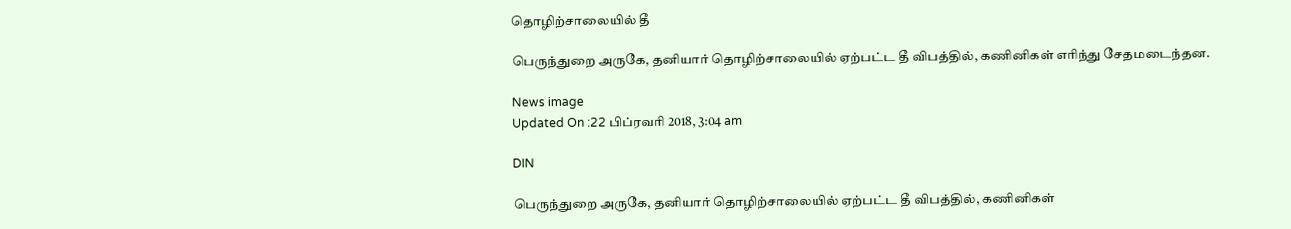தொழிற்சாலையில் தீ

பெருந்துறை அருகே, தனியார் தொழிற்சாலையில் ஏற்பட்ட தீ விபத்தில், கணினிகள் எரிந்து சேதமடைந்தன.

News image
Updated On :22 பிப்ரவரி 2018, 3:04 am

DIN

பெருந்துறை அருகே, தனியார் தொழிற்சாலையில் ஏற்பட்ட தீ விபத்தில், கணினிகள்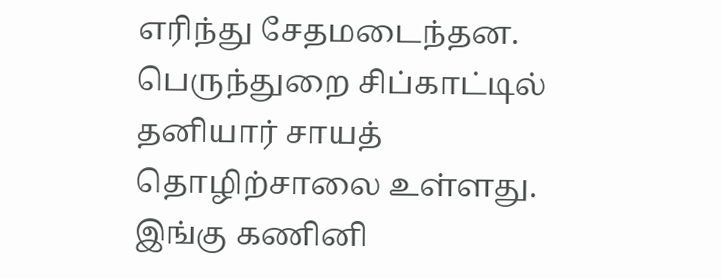எரிந்து சேதமடைந்தன.
பெருந்துறை சிப்காட்டில் தனியார் சாயத் தொழிற்சாலை உள்ளது. இங்கு கணினி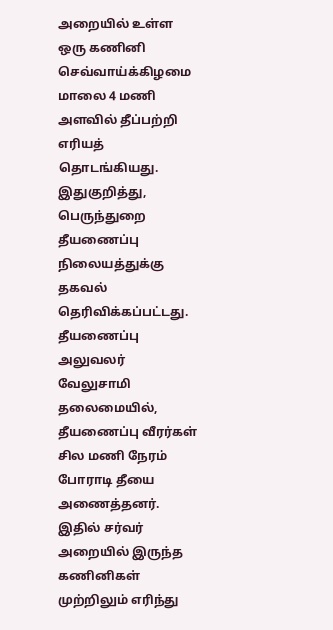அறையில் உள்ள ஒரு கணினி செவ்வாய்க்கிழமை மாலை 4 மணி அளவில் தீப்பற்றி எரியத் தொடங்கியது.
இதுகுறித்து, பெருந்துறை தீயணைப்பு நிலையத்துக்கு தகவல் தெரிவிக்கப்பட்டது. தீயணைப்பு அலுவலர் வேலுசாமி தலைமையில், தீயணைப்பு வீரர்கள் சில மணி நேரம் போராடி தீயை அணைத்தனர்.
இதில் சர்வர் அறையில் இருந்த கணினிகள் முற்றிலும் எரிந்து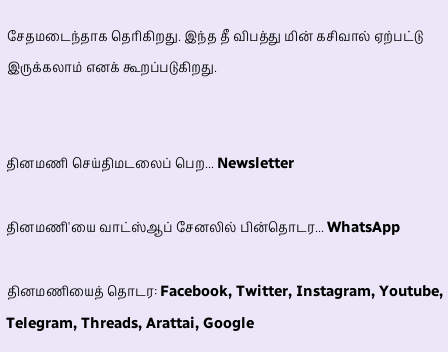சேதமடைந்தாக தெரிகிறது. இந்த தீ விபத்து மின் கசிவால் ஏற்பட்டு இருக்கலாம் எனக் கூறப்படுகிறது.


தினமணி செய்திமடலைப் பெற... Newsletter

தினமணி'யை வாட்ஸ்ஆப் சேனலில் பின்தொடர... WhatsApp

தினமணியைத் தொடர: Facebook, Twitter, Instagram, Youtube, Telegram, Threads, Arattai, Google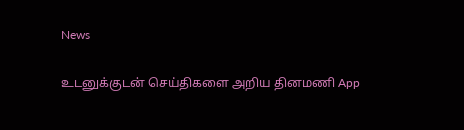News

உடனுக்குடன் செய்திகளை அறிய தினமணி App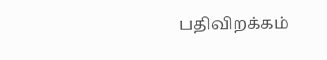பதிவிறக்கம்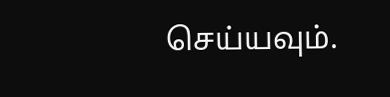செய்யவும்.